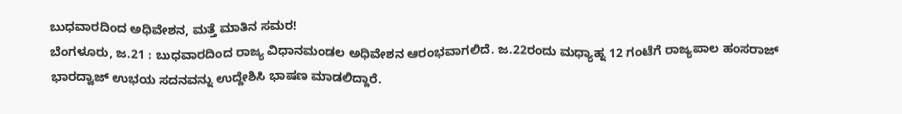ಬುಧವಾರದಿಂದ ಅಧಿವೇಶನ, ಮತ್ತೆ ಮಾತಿನ ಸಮರ!
ಬೆಂಗಳೂರು, ಜ.21 : ಬುಧವಾರದಿಂದ ರಾಜ್ಯ ವಿಧಾನಮಂಡಲ ಅಧಿವೇಶನ ಆರಂಭವಾಗಲಿದೆ. ಜ.22ರಂದು ಮಧ್ಯಾಹ್ನ 12 ಗಂಟೆಗೆ ರಾಜ್ಯಪಾಲ ಹಂಸರಾಜ್ ಭಾರದ್ವಾಜ್ ಉಭಯ ಸದನವನ್ನು ಉದ್ದೇಶಿಸಿ ಭಾಷಣ ಮಾಡಲಿದ್ದಾರೆ.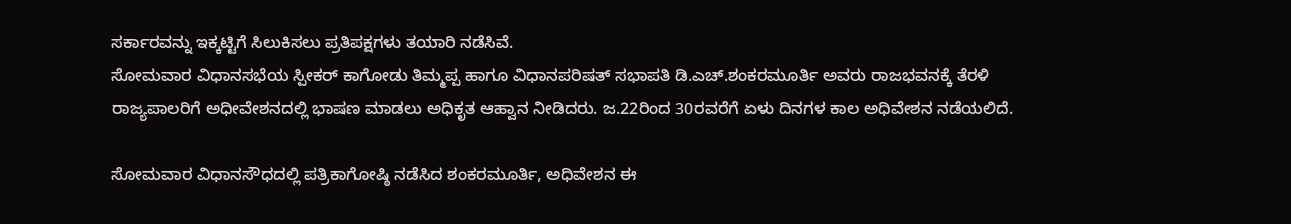ಸರ್ಕಾರವನ್ನು ಇಕ್ಕಟ್ಟಿಗೆ ಸಿಲುಕಿಸಲು ಪ್ರತಿಪಕ್ಷಗಳು ತಯಾರಿ ನಡೆಸಿವೆ.
ಸೋಮವಾರ ವಿಧಾನಸಭೆಯ ಸ್ಪೀಕರ್ ಕಾಗೋಡು ತಿಮ್ಮಪ್ಪ ಹಾಗೂ ವಿಧಾನಪರಿಷತ್ ಸಭಾಪತಿ ಡಿ.ಎಚ್.ಶಂಕರಮೂರ್ತಿ ಅವರು ರಾಜಭವನಕ್ಕೆ ತೆರಳಿ ರಾಜ್ಯಪಾಲರಿಗೆ ಅಧೀವೇಶನದಲ್ಲಿ ಭಾಷಣ ಮಾಡಲು ಅಧಿಕೃತ ಆಹ್ವಾನ ನೀಡಿದರು. ಜ.22ರಿಂದ 30ರವರೆಗೆ ಏಳು ದಿನಗಳ ಕಾಲ ಅಧಿವೇಶನ ನಡೆಯಲಿದೆ.

ಸೋಮವಾರ ವಿಧಾನಸೌಧದಲ್ಲಿ ಪತ್ರಿಕಾಗೋಷ್ಠಿ ನಡೆಸಿದ ಶಂಕರಮೂರ್ತಿ, ಅಧಿವೇಶನ ಈ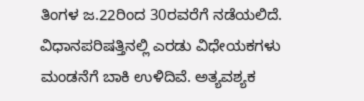ತಿಂಗಳ ಜ.22ರಿಂದ 30ರವರೆಗೆ ನಡೆಯಲಿದೆ. ವಿಧಾನಪರಿಷತ್ತಿನಲ್ಲಿ ಎರಡು ವಿಧೇಯಕಗಳು ಮಂಡನೆಗೆ ಬಾಕಿ ಉಳಿದಿವೆ. ಅತ್ಯವಶ್ಯಕ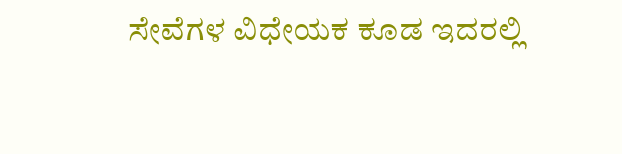ಸೇವೆಗಳ ವಿಧೇಯಕ ಕೂಡ ಇದರಲ್ಲಿ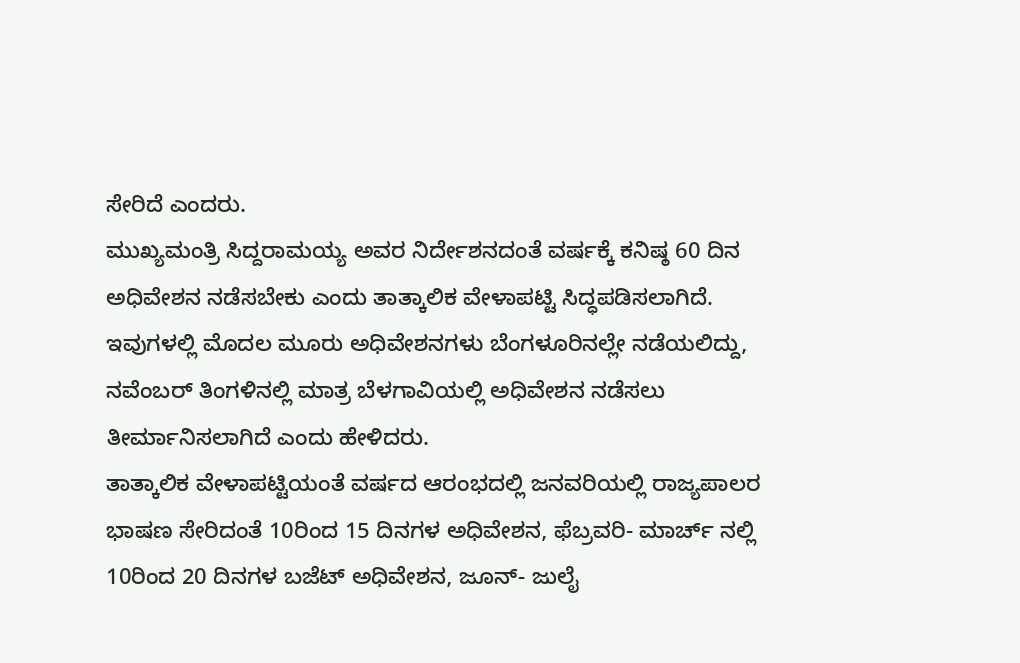ಸೇರಿದೆ ಎಂದರು.
ಮುಖ್ಯಮಂತ್ರಿ ಸಿದ್ದರಾಮಯ್ಯ ಅವರ ನಿರ್ದೇಶನದಂತೆ ವರ್ಷಕ್ಕೆ ಕನಿಷ್ಠ 60 ದಿನ ಅಧಿವೇಶನ ನಡೆಸಬೇಕು ಎಂದು ತಾತ್ಕಾಲಿಕ ವೇಳಾಪಟ್ಟಿ ಸಿದ್ಧಪಡಿಸಲಾಗಿದೆ. ಇವುಗಳಲ್ಲಿ ಮೊದಲ ಮೂರು ಅಧಿವೇಶನಗಳು ಬೆಂಗಳೂರಿನಲ್ಲೇ ನಡೆಯಲಿದ್ದು, ನವೆಂಬರ್ ತಿಂಗಳಿನಲ್ಲಿ ಮಾತ್ರ ಬೆಳಗಾವಿಯಲ್ಲಿ ಅಧಿವೇಶನ ನಡೆಸಲು ತೀರ್ಮಾನಿಸಲಾಗಿದೆ ಎಂದು ಹೇಳಿದರು.
ತಾತ್ಕಾಲಿಕ ವೇಳಾಪಟ್ಟಿಯಂತೆ ವರ್ಷದ ಆರಂಭದಲ್ಲಿ ಜನವರಿಯಲ್ಲಿ ರಾಜ್ಯಪಾಲರ ಭಾಷಣ ಸೇರಿದಂತೆ 10ರಿಂದ 15 ದಿನಗಳ ಅಧಿವೇಶನ, ಫೆಬ್ರವರಿ- ಮಾರ್ಚ್ ನಲ್ಲಿ 10ರಿಂದ 20 ದಿನಗಳ ಬಜೆಟ್ ಅಧಿವೇಶನ, ಜೂನ್- ಜುಲೈ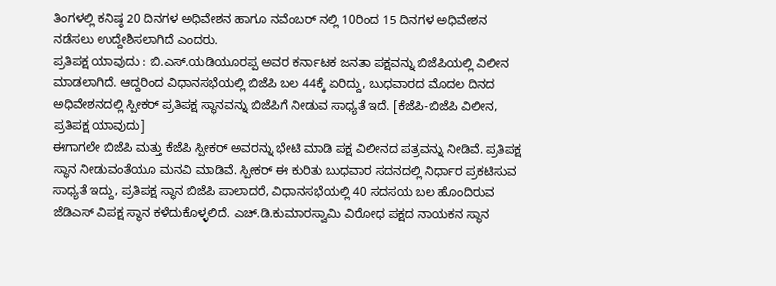ತಿಂಗಳಲ್ಲಿ ಕನಿಷ್ಠ 20 ದಿನಗಳ ಅಧಿವೇಶನ ಹಾಗೂ ನವೆಂಬರ್ ನಲ್ಲಿ 10ರಿಂದ 15 ದಿನಗಳ ಅಧಿವೇಶನ ನಡೆಸಲು ಉದ್ದೇಶಿಸಲಾಗಿದೆ ಎಂದರು.
ಪ್ರತಿಪಕ್ಷ ಯಾವುದು : ಬಿ.ಎಸ್.ಯಡಿಯೂರಪ್ಪ ಅವರ ಕರ್ನಾಟಕ ಜನತಾ ಪಕ್ಷವನ್ನು ಬಿಜೆಪಿಯಲ್ಲಿ ವಿಲೀನ ಮಾಡಲಾಗಿದೆ. ಆದ್ದರಿಂದ ವಿಧಾನಸಭೆಯಲ್ಲಿ ಬಿಜೆಪಿ ಬಲ 44ಕ್ಕೆ ಏರಿದ್ದು, ಬುಧವಾರದ ಮೊದಲ ದಿನದ ಅಧಿವೇಶನದಲ್ಲಿ ಸ್ಪೀಕರ್ ಪ್ರತಿಪಕ್ಷ ಸ್ಥಾನವನ್ನು ಬಿಜೆಪಿಗೆ ನೀಡುವ ಸಾಧ್ಯತೆ ಇದೆ. [ಕೆಜೆಪಿ-ಬಿಜೆಪಿ ವಿಲೀನ, ಪ್ರತಿಪಕ್ಷ ಯಾವುದು]
ಈಗಾಗಲೇ ಬಿಜೆಪಿ ಮತ್ತು ಕೆಜೆಪಿ ಸ್ಪೀಕರ್ ಅವರನ್ನು ಭೇಟಿ ಮಾಡಿ ಪಕ್ಷ ವಿಲೀನದ ಪತ್ರವನ್ನು ನೀಡಿವೆ. ಪ್ರತಿಪಕ್ಷ ಸ್ಥಾನ ನೀಡುವಂತೆಯೂ ಮನವಿ ಮಾಡಿವೆ. ಸ್ಪೀಕರ್ ಈ ಕುರಿತು ಬುಧವಾರ ಸದನದಲ್ಲಿ ನಿರ್ಧಾರ ಪ್ರಕಟಿಸುವ ಸಾಧ್ಯತೆ ಇದ್ದು, ಪ್ರತಿಪಕ್ಷ ಸ್ಥಾನ ಬಿಜೆಪಿ ಪಾಲಾದರೆ, ವಿಧಾನಸಭೆಯಲ್ಲಿ 40 ಸದಸಯ ಬಲ ಹೊಂದಿರುವ ಜೆಡಿಎಸ್ ವಿಪಕ್ಷ ಸ್ಥಾನ ಕಳೆದುಕೊಳ್ಳಲಿದೆ. ಎಚ್.ಡಿ.ಕುಮಾರಸ್ವಾಮಿ ವಿರೋಧ ಪಕ್ಷದ ನಾಯಕನ ಸ್ಥಾನ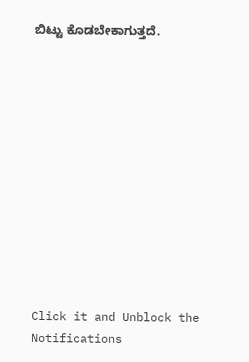ಬಿಟ್ಟು ಕೊಡಬೇಕಾಗುತ್ತದೆ.












Click it and Unblock the Notifications